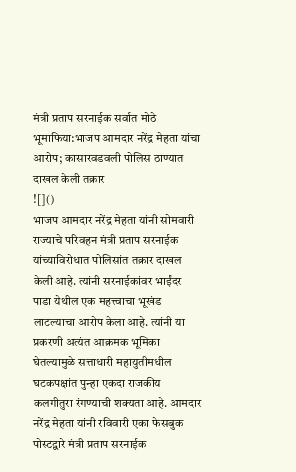मंत्री प्रताप सरनाईक सर्वात मोठे भूमाफिया:भाजप आमदार नरेंद्र मेहता यांचा आरोप; कासारवडवली पोलिस ठाण्यात दाखल केली तक्रार
![]()
भाजप आमदार नरेंद्र मेहता यांनी सोमवारी राज्याचे परिवहन मंत्री प्रताप सरनाईक यांच्याविरोधात पोलिसांत तक्रार दाखल केली आहे. त्यांनी सरनाईकांवर भाईंदर पाडा येथील एक महत्त्वाचा भूखंड लाटल्याचा आरोप केला आहे. त्यांनी या प्रकरणी अत्यंत आक्रमक भूमिका घेतल्यामुळे सत्ताधारी महायुतीमधील घटकपक्षांत पुन्हा एकदा राजकीय कलगीतुरा रंगण्याची शक्यता आहे. आमदार नरेंद्र मेहता यांनी रविवारी एका फेसबुक पोस्टद्वारे मंत्री प्रताप सरनाईक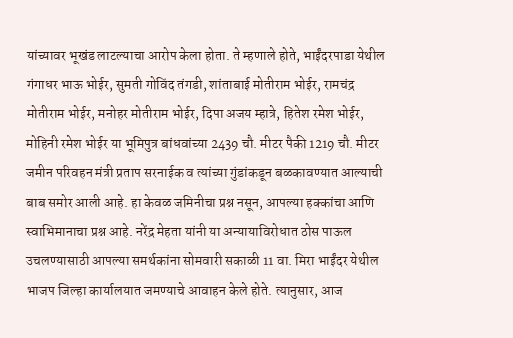यांच्यावर भूखंड लाटल्याचा आरोप केला होता. ते म्हणाले होते, भाईंदरपाडा येथील गंगाधर भाऊ भोईर, सुमती गोविंद तंगडी, शांताबाई मोतीराम भोईर, रामचंद्र मोतीराम भोईर, मनोहर मोतीराम भोईर, दिपा अजय म्हात्रे, हितेश रमेश भोईर, मोहिनी रमेश भोईर या भूमिपुत्र बांधवांच्या 2439 चौ. मीटर पैकी 1219 चौ. मीटर जमीन परिवहन मंत्री प्रताप सरनाईक व त्यांच्या गुंडांकडून बळकावण्यात आल्याची बाब समोर आली आहे. हा केवळ जमिनीचा प्रश्न नसून, आपल्या हक्कांचा आणि स्वाभिमानाचा प्रश्न आहे. नरेंद्र मेहता यांनी या अन्यायाविरोधात ठोस पाऊल उचलण्यासाठी आपल्या समर्थकांना सोमवारी सकाळी 11 वा. मिरा भाईंदर येथील भाजप जिल्हा कार्यालयात जमण्याचे आवाहन केले होते. त्यानुसार, आज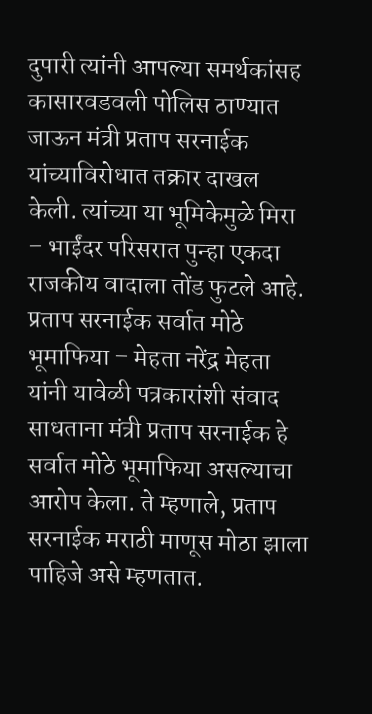दुपारी त्यांनी आपल्या समर्थकांसह कासारवडवली पोलिस ठाण्यात जाऊन मंत्री प्रताप सरनाईक यांच्याविरोधात तक्रार दाखल केली. त्यांच्या या भूमिकेमुळे मिरा – भाईंदर परिसरात पुन्हा एकदा राजकीय वादाला तोंड फुटले आहे. प्रताप सरनाईक सर्वात मोठे भूमाफिया – मेहता नरेंद्र मेहता यांनी यावेळी पत्रकारांशी संवाद साधताना मंत्री प्रताप सरनाईक हे सर्वात मोठे भूमाफिया असल्याचा आरोप केला. ते म्हणाले, प्रताप सरनाईक मराठी माणूस मोठा झाला पाहिजे असे म्हणतात.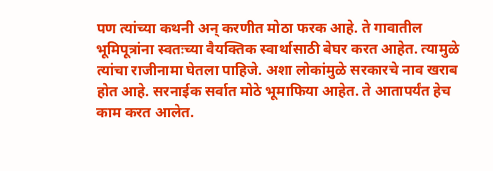पण त्यांच्या कथनी अन् करणीत मोठा फरक आहे. ते गावातील भूमिपूत्रांना स्वतःच्या वैयक्तिक स्वार्थासाठी बेघर करत आहेत. त्यामुळे त्यांचा राजीनामा घेतला पाहिजे. अशा लोकांमुळे सरकारचे नाव खराब होत आहे. सरनाईक सर्वात मोठे भूमाफिया आहेत. ते आतापर्यंत हेच काम करत आलेत.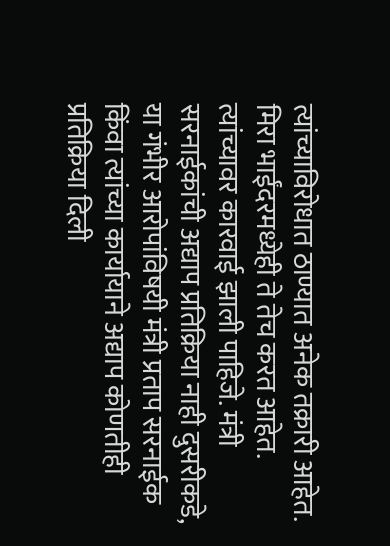त्यांच्याविरोधात ठाण्यात अनेक तक्रारी आहेत. मिरा भाईंदरमध्येही ते तेच करत आहेत. त्यांच्यावर कारवाई झाली पाहिजे. मंत्री सरनाईकांची अद्याप प्रतिक्रिया नाही दुसरीकडे, या गंभीर आरोपांविषयी मंत्री प्रताप सरनाईक किंवा त्यांच्या कार्यायाने अद्याप कोणतीही प्रतिक्रिया दिली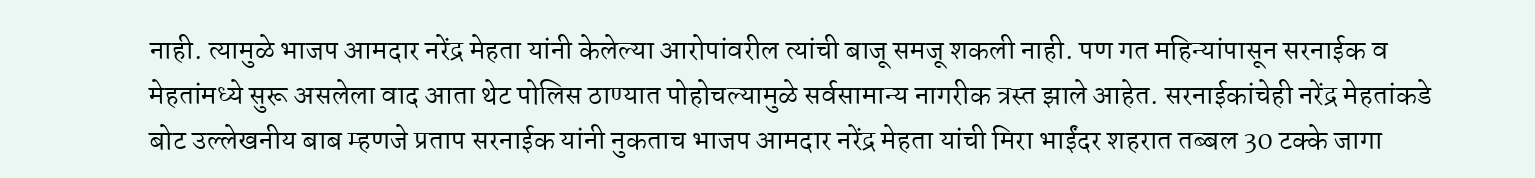नाही. त्यामुळे भाजप आमदार नरेंद्र मेहता यांनी केलेल्या आरोपांवरील त्यांची बाजू समजू शकली नाही. पण गत महिन्यांपासून सरनाईक व मेहतांमध्ये सुरू असलेला वाद आता थेट पोलिस ठाण्यात पोहोचल्यामुळे सर्वसामान्य नागरीक त्रस्त झाले आहेत. सरनाईकांचेही नरेंद्र मेहतांकडे बोट उल्लेखनीय बाब म्हणजे प्रताप सरनाईक यांनी नुकताच भाजप आमदार नरेंद्र मेहता यांची मिरा भाईंदर शहरात तब्बल 30 टक्के जागा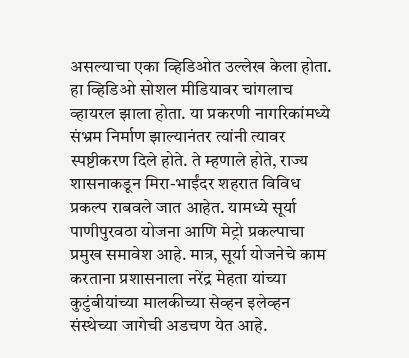असल्याचा एका व्हिडिओत उल्लेख केला होता. हा व्हिडिओ सोशल मीडियावर चांगलाच व्हायरल झाला होता. या प्रकरणी नागरिकांमध्ये संभ्रम निर्माण झाल्यानंतर त्यांनी त्यावर स्पष्टीकरण दिले होते. ते म्हणाले होते, राज्य शासनाकडून मिरा-भाईंदर शहरात विविध प्रकल्प राबवले जात आहेत. यामध्ये सूर्या पाणीपुरवठा योजना आणि मेट्रो प्रकल्पाचा प्रमुख समावेश आहे. मात्र, सूर्या योजनेचे काम करताना प्रशासनाला नरेंद्र मेहता यांच्या कुटुंबीयांच्या मालकीच्या सेव्हन इलेव्हन संस्थेच्या जागेची अडचण येत आहे.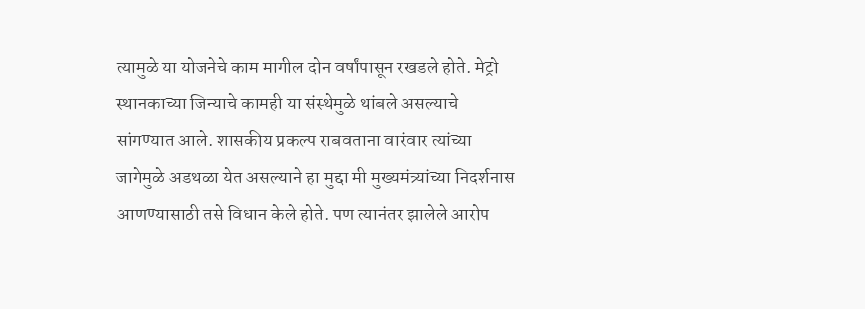त्यामुळे या योजनेचे काम मागील दोन वर्षांपासून रखडले होते. मेट्रो स्थानकाच्या जिन्याचे कामही या संस्थेमुळे थांबले असल्याचे सांगण्यात आले. शासकीय प्रकल्प राबवताना वारंवार त्यांच्या जागेमुळे अडथळा येत असल्याने हा मुद्दा मी मुख्यमंत्र्यांच्या निदर्शनास आणण्यासाठी तसे विधान केले होते. पण त्यानंतर झालेले आरोप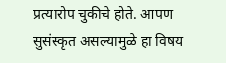प्रत्यारोप चुकीचे होते. आपण सुसंस्कृत असल्यामुळे हा विषय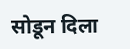सोडून दिला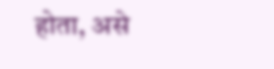होता, असे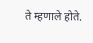ते म्हणाले होते.